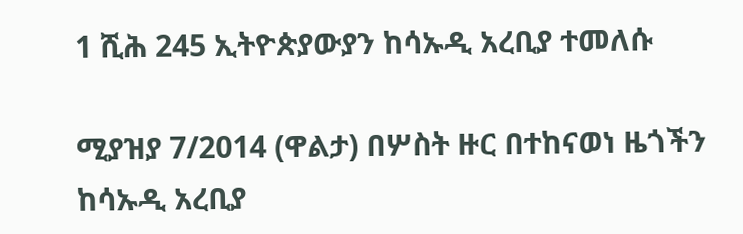1 ሺሕ 245 ኢትዮጵያውያን ከሳኡዲ አረቢያ ተመለሱ

ሚያዝያ 7/2014 (ዋልታ) በሦስት ዙር በተከናወነ ዜጎችን ከሳኡዲ አረቢያ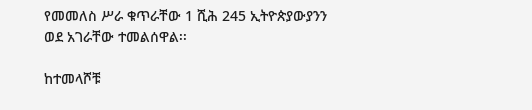የመመለስ ሥራ ቁጥራቸው 1 ሺሕ 245 ኢትዮጵያውያንን ወደ አገራቸው ተመልሰዋል፡፡

ከተመላሾቹ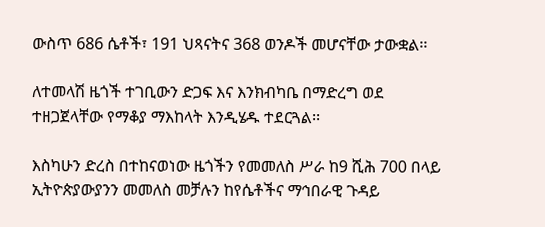ውስጥ 686 ሴቶች፣ 191 ህጻናትና 368 ወንዶች መሆናቸው ታውቋል፡፡

ለተመላሽ ዜጎች ተገቢውን ድጋፍ እና እንክብካቤ በማድረግ ወደ ተዘጋጀላቸው የማቆያ ማእከላት እንዲሄዱ ተደርጓል፡፡

እስካሁን ድረስ በተከናወነው ዜጎችን የመመለስ ሥራ ከ9 ሺሕ 700 በላይ ኢትዮጵያውያንን መመለስ መቻሉን ከየሴቶችና ማኅበራዊ ጉዳይ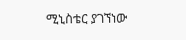ሚኒስቴር ያገኘነው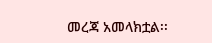መረጃ አመላክቷል፡፡